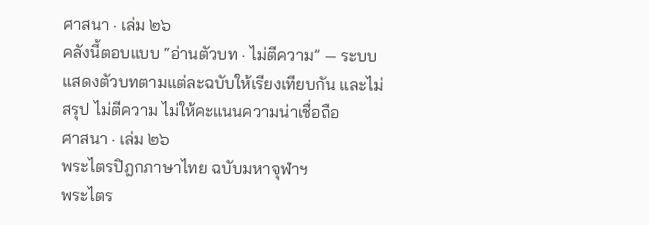ศาสนา · เล่ม ๒๖
คลังนี้ตอบแบบ “อ่านตัวบท · ไม่ตีความ” — ระบบแสดงตัวบทตามแต่ละฉบับให้เรียงเทียบกัน และไม่สรุป ไม่ตีความ ไม่ให้คะแนนความน่าเชื่อถือ
ศาสนา · เล่ม ๒๖
พระไตรปิฎกภาษาไทย ฉบับมหาจุฬาฯ
พระไตร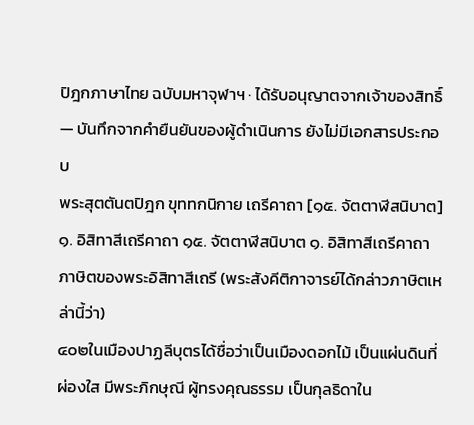ปิฎกภาษาไทย ฉบับมหาจุฬาฯ · ได้รับอนุญาตจากเจ้าของสิทธิ์ — บันทึกจากคำยืนยันของผู้ดำเนินการ ยังไม่มีเอกสารประกอบ
พระสุตตันตปิฎก ขุททกนิกาย เถรีคาถา [๑๕. จัตตาฬีสนิบาต] ๑. อิสิทาสีเถรีคาถา ๑๕. จัตตาฬีสนิบาต ๑. อิสิทาสีเถรีคาถา ภาษิตของพระอิสิทาสีเถรี (พระสังคีติกาจารย์ได้กล่าวภาษิตเหล่านี้ว่า)
๔๐๒ในเมืองปาฏลีบุตรได้ชื่อว่าเป็นเมืองดอกไม้ เป็นแผ่นดินที่ผ่องใส มีพระภิกษุณี ผู้ทรงคุณธรรม เป็นกุลธิดาใน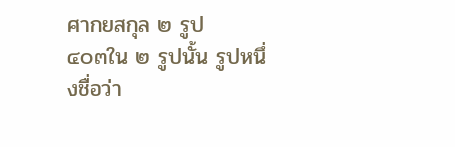ศากยสกุล ๒ รูป
๔๐๓ใน ๒ รูปนั้น รูปหนึ่งชื่อว่า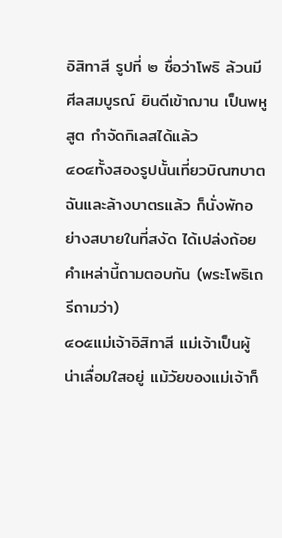อิสิทาสี รูปที่ ๒ ชื่อว่าโพธิ ล้วนมีศีลสมบูรณ์ ยินดีเข้าฌาน เป็นพหูสูต กำจัดกิเลสได้แล้ว
๔๐๔ทั้งสองรูปนั้นเที่ยวบิณฑบาต ฉันและล้างบาตรแล้ว ก็นั่งพักอย่างสบายในที่สงัด ได้เปล่งถ้อยคำเหล่านี้ถามตอบกัน (พระโพธิเถรีถามว่า)
๔๐๕แม่เจ้าอิสิทาสี แม่เจ้าเป็นผู้น่าเลื่อมใสอยู่ แม้วัยของแม่เจ้าก็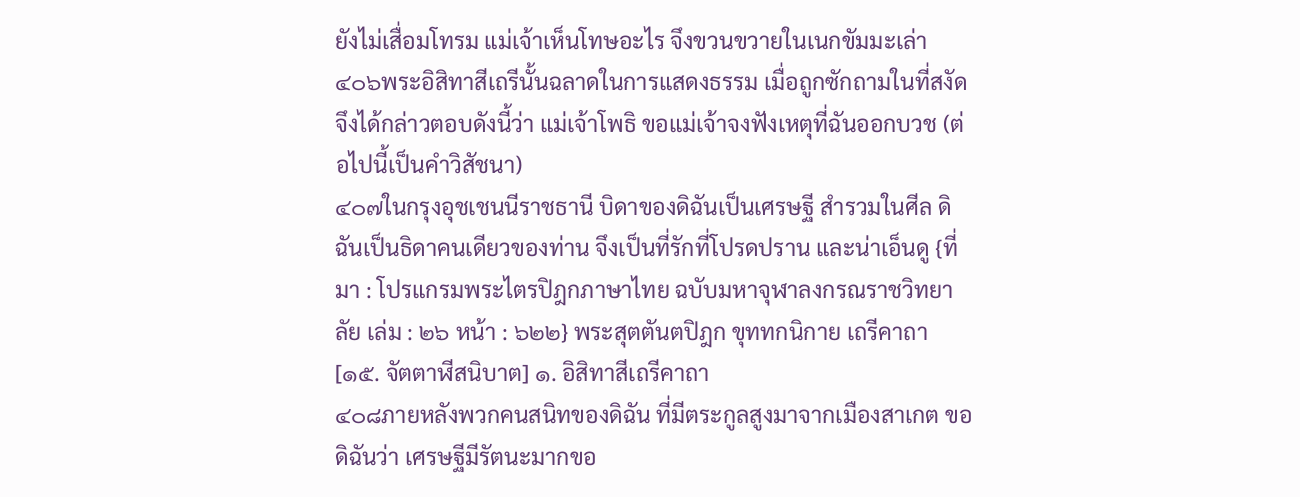ยังไม่เสื่อมโทรม แม่เจ้าเห็นโทษอะไร จึงขวนขวายในเนกขัมมะเล่า
๔๐๖พระอิสิทาสีเถรีนั้นฉลาดในการแสดงธรรม เมื่อถูกซักถามในที่สงัด จึงได้กล่าวตอบดังนี้ว่า แม่เจ้าโพธิ ขอแม่เจ้าจงฟังเหตุที่ฉันออกบวช (ต่อไปนี้เป็นคำวิสัชนา)
๔๐๗ในกรุงอุชเชนนีราชธานี บิดาของดิฉันเป็นเศรษฐี สำรวมในศีล ดิฉันเป็นธิดาคนเดียวของท่าน จึงเป็นที่รักที่โปรดปราน และน่าเอ็นดู {ที่มา : โปรแกรมพระไตรปิฎกภาษาไทย ฉบับมหาจุฬาลงกรณราชวิทยาลัย เล่ม : ๒๖ หน้า : ๖๒๒} พระสุตตันตปิฎก ขุททกนิกาย เถรีคาถา [๑๕. จัตตาฬีสนิบาต] ๑. อิสิทาสีเถรีคาถา
๔๐๘ภายหลังพวกคนสนิทของดิฉัน ที่มีตระกูลสูงมาจากเมืองสาเกต ขอดิฉันว่า เศรษฐีมีรัตนะมากขอ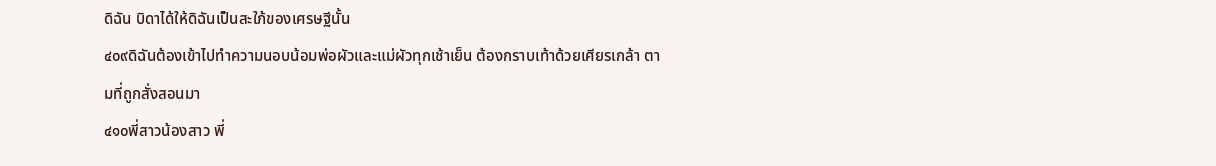ดิฉัน บิดาได้ให้ดิฉันเป็นสะใภ้ของเศรษฐีนั้น
๔๐๙ดิฉันต้องเข้าไปทำความนอบน้อมพ่อผัวและแม่ผัวทุกเช้าเย็น ต้องกราบเท้าด้วยเศียรเกล้า ตามที่ถูกสั่งสอนมา
๔๑๐พี่สาวน้องสาว พี่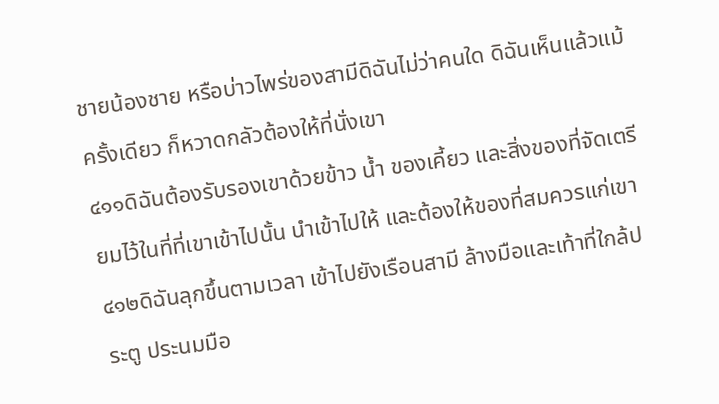ชายน้องชาย หรือบ่าวไพร่ของสามีดิฉันไม่ว่าคนใด ดิฉันเห็นแล้วแม้ครั้งเดียว ก็หวาดกลัวต้องให้ที่นั่งเขา
๔๑๑ดิฉันต้องรับรองเขาด้วยข้าว น้ำ ของเคี้ยว และสิ่งของที่จัดเตรียมไว้ในที่ที่เขาเข้าไปนั้น นำเข้าไปให้ และต้องให้ของที่สมควรแก่เขา
๔๑๒ดิฉันลุกขึ้นตามเวลา เข้าไปยังเรือนสามี ล้างมือและเท้าที่ใกล้ประตู ประนมมือ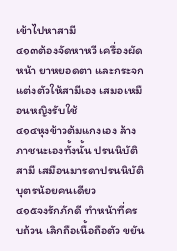เข้าไปหาสามี
๔๑๓ต้องจัดหาหวี เครื่องผัดหน้า ยาหยอดตา และกระจก แต่งตัวให้สามีเอง เสมอเหมือนหญิงรับใช้
๔๑๔หุงข้าวต้มแกงเอง ล้างภาชนะเองทั้งนั้น ปรนนิบัติสามี เสมือนมารดาปรนนิบัติบุตรน้อยคนเดียว
๔๑๕จงรักภักดี ทำหน้าที่ครบถ้วน เลิกถือเนื้อถือตัว ขยัน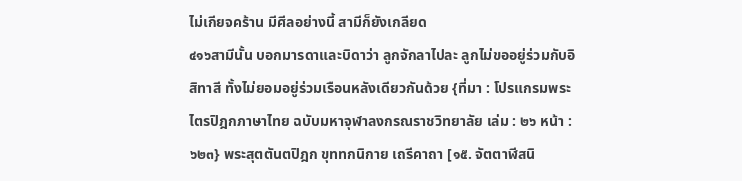ไม่เกียจคร้าน มีศีลอย่างนี้ สามีก็ยังเกลียด
๔๑๖สามีนั้น บอกมารดาและบิดาว่า ลูกจักลาไปละ ลูกไม่ขออยู่ร่วมกับอิสิทาสี ทั้งไม่ยอมอยู่ร่วมเรือนหลังเดียวกันด้วย {ที่มา : โปรแกรมพระไตรปิฎกภาษาไทย ฉบับมหาจุฬาลงกรณราชวิทยาลัย เล่ม : ๒๖ หน้า : ๖๒๓} พระสุตตันตปิฎก ขุททกนิกาย เถรีคาถา [๑๕. จัตตาฬีสนิ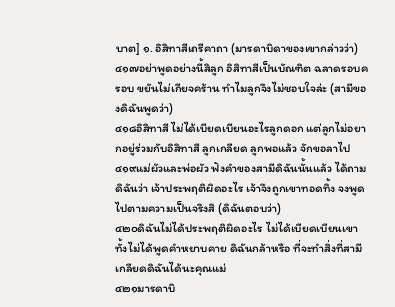บาต] ๑. อิสิทาสีเถรีคาถา (มารดาบิดาของเขากล่าวว่า)
๔๑๗อย่าพูดอย่างนี้สิลูก อิสิทาสีเป็นบัณฑิต ฉลาดรอบครอบ ขยันไม่เกียจคร้าน ทำไมลูกจึงไม่ชอบใจล่ะ (สามีของดิฉันพูดว่า)
๔๑๘อิสิทาสี ไม่ได้เบียดเบียนอะไรลูกดอก แต่ลูกไม่อยากอยู่ร่วมกับอิสิทาสี ลูกเกลียด ลูกพอแล้ว จักขอลาไป
๔๑๙แม่ผัวและพ่อผัว ฟังคำของสามีดิฉันนั้นแล้ว ได้ถามดิฉันว่า เจ้าประพฤติผิดอะไร เจ้าจึงถูกเขาทอดทิ้ง จงพูดไปตามความเป็นจริงสิ (ดิฉันตอบว่า)
๔๒๐ดิฉันไม่ได้ประพฤติผิดอะไร ไม่ได้เบียดเบียนเขา ทั้งไม่ได้พูดคำหยาบคาย ดิฉันกล้าหรือ ที่จะทำสิ่งที่สามีเกลียดดิฉันได้นะคุณแม่
๔๒๑มารดาบิ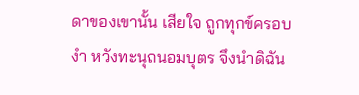ดาของเขานั้น เสียใจ ถูกทุกข์ครอบงำ หวังทะนุถนอมบุตร จึงนำดิฉัน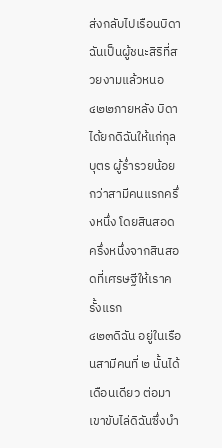ส่งกลับไปเรือนบิดา ฉันเป็นผู้ชนะสิริที่สวยงามแล้วหนอ
๔๒๒ภายหลัง บิดาได้ยกดิฉันให้แก่กุลบุตร ผู้ร่ำรวยน้อยกว่าสามีคนแรกครึ่งหนึ่ง โดยสินสอดครึ่งหนึ่งจากสินสอดที่เศรษฐีให้เราครั้งแรก
๔๒๓ดิฉัน อยู่ในเรือนสามีคนที่ ๒ นั้นได้เดือนเดียว ต่อมา เขาขับไล่ดิฉันซึ่งบำ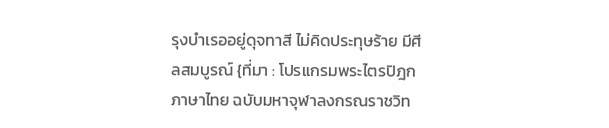รุงบำเรออยู่ดุจทาสี ไม่คิดประทุษร้าย มีศีลสมบูรณ์ {ที่มา : โปรแกรมพระไตรปิฎกภาษาไทย ฉบับมหาจุฬาลงกรณราชวิท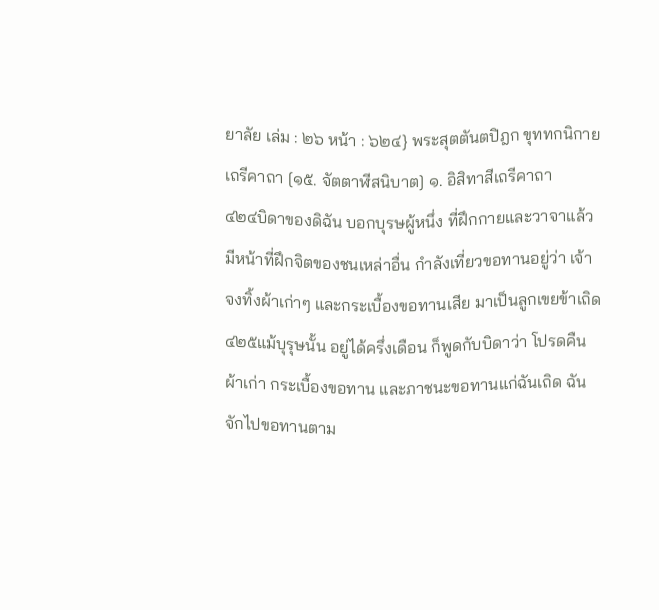ยาลัย เล่ม : ๒๖ หน้า : ๖๒๔} พระสุตตันตปิฎก ขุททกนิกาย เถรีคาถา [๑๕. จัตตาฬีสนิบาต] ๑. อิสิทาสีเถรีคาถา
๔๒๔บิดาของดิฉัน บอกบุรษผู้หนึ่ง ที่ฝึกกายและวาจาแล้ว มีหน้าที่ฝึกจิตของชนเหล่าอื่น กำลังเที่ยวขอทานอยู่ว่า เจ้าจงทิ้งผ้าเก่าๆ และกระเบื้องขอทานเสีย มาเป็นลูกเขยข้าเถิด
๔๒๕แม้บุรุษนั้น อยู่ได้ครึ่งเดือน ก็พูดกับบิดาว่า โปรดคืนผ้าเก่า กระเบื้องขอทาน และภาชนะขอทานแก่ฉันเถิด ฉันจักไปขอทานตาม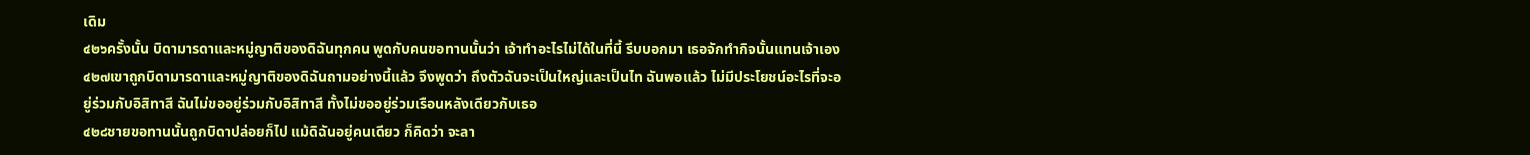เดิม
๔๒๖ครั้งนั้น บิดามารดาและหมู่ญาติของดิฉันทุกคน พูดกับคนขอทานนั้นว่า เจ้าทำอะไรไม่ได้ในที่นี้ รีบบอกมา เธอจักทำกิจนั้นแทนเจ้าเอง
๔๒๗เขาถูกบิดามารดาและหมู่ญาติของดิฉันถามอย่างนี้แล้ว จึงพูดว่า ถึงตัวฉันจะเป็นใหญ่และเป็นไท ฉันพอแล้ว ไม่มีประโยชน์อะไรที่จะอยู่ร่วมกับอิสิทาสี ฉันไม่ขออยู่ร่วมกับอิสิทาสี ทั้งไม่ขออยู่ร่วมเรือนหลังเดียวกับเธอ
๔๒๘ชายขอทานนั้นถูกบิดาปล่อยก็ไป แม้ดิฉันอยู่คนเดียว ก็คิดว่า จะลา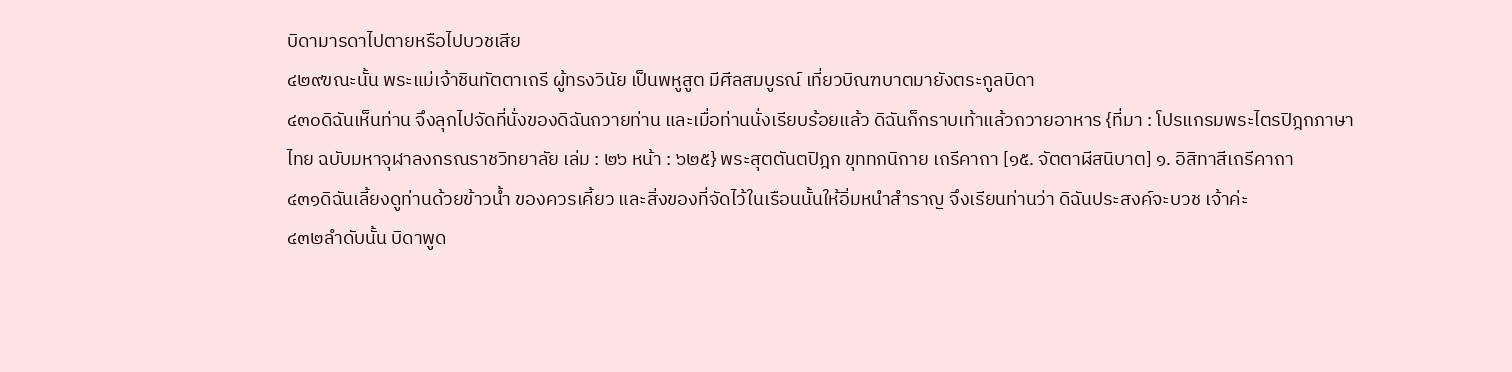บิดามารดาไปตายหรือไปบวชเสีย
๔๒๙ขณะนั้น พระแม่เจ้าชินทัตตาเถรี ผู้ทรงวินัย เป็นพหูสูต มีศีลสมบูรณ์ เที่ยวบิณฑบาตมายังตระกูลบิดา
๔๓๐ดิฉันเห็นท่าน จึงลุกไปจัดที่นั่งของดิฉันถวายท่าน และเมื่อท่านนั่งเรียบร้อยแล้ว ดิฉันก็กราบเท้าแล้วถวายอาหาร {ที่มา : โปรแกรมพระไตรปิฎกภาษาไทย ฉบับมหาจุฬาลงกรณราชวิทยาลัย เล่ม : ๒๖ หน้า : ๖๒๕} พระสุตตันตปิฎก ขุททกนิกาย เถรีคาถา [๑๕. จัตตาฬีสนิบาต] ๑. อิสิทาสีเถรีคาถา
๔๓๑ดิฉันเลี้ยงดูท่านด้วยข้าวน้ำ ของควรเคี้ยว และสิ่งของที่จัดไว้ในเรือนนั้นให้อิ่มหนำสำราญ จึงเรียนท่านว่า ดิฉันประสงค์จะบวช เจ้าค่ะ
๔๓๒ลำดับนั้น บิดาพูด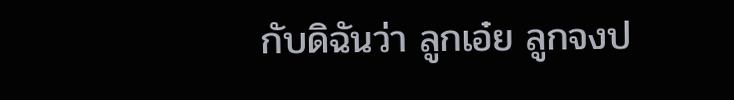กับดิฉันว่า ลูกเอ๋ย ลูกจงป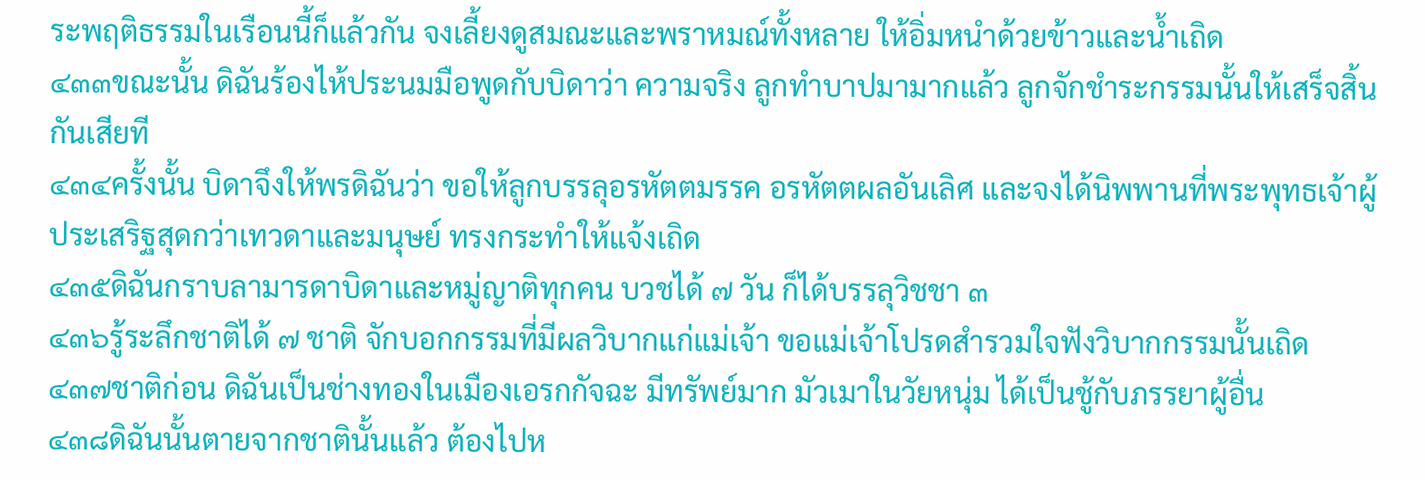ระพฤติธรรมในเรือนนี้ก็แล้วกัน จงเลี้ยงดูสมณะและพราหมณ์ทั้งหลาย ให้อิ่มหนำด้วยข้าวและน้ำเถิด
๔๓๓ขณะนั้น ดิฉันร้องไห้ประนมมือพูดกับบิดาว่า ความจริง ลูกทำบาปมามากแล้ว ลูกจักชำระกรรมนั้นให้เสร็จสิ้นกันเสียที
๔๓๔ครั้งนั้น บิดาจึงให้พรดิฉันว่า ขอให้ลูกบรรลุอรหัตตมรรค อรหัตตผลอันเลิศ และจงได้นิพพานที่พระพุทธเจ้าผู้ประเสริฐสุดกว่าเทวดาและมนุษย์ ทรงกระทำให้แจ้งเถิด
๔๓๕ดิฉันกราบลามารดาบิดาและหมู่ญาติทุกคน บวชได้ ๗ วัน ก็ได้บรรลุวิชชา ๓
๔๓๖รู้ระลึกชาติได้ ๗ ชาติ จักบอกกรรมที่มีผลวิบากแก่แม่เจ้า ขอแม่เจ้าโปรดสำรวมใจฟังวิบากกรรมนั้นเถิด
๔๓๗ชาติก่อน ดิฉันเป็นช่างทองในเมืองเอรกกัจฉะ มีทรัพย์มาก มัวเมาในวัยหนุ่ม ได้เป็นชู้กับภรรยาผู้อื่น
๔๓๘ดิฉันนั้นตายจากชาตินั้นแล้ว ต้องไปห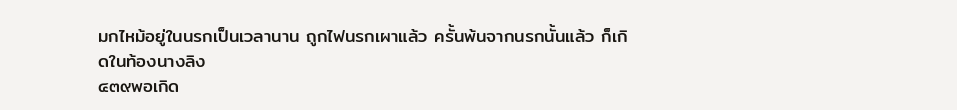มกไหม้อยู่ในนรกเป็นเวลานาน ถูกไฟนรกเผาแล้ว ครั้นพ้นจากนรกนั้นแล้ว ก็เกิดในท้องนางลิง
๔๓๙พอเกิด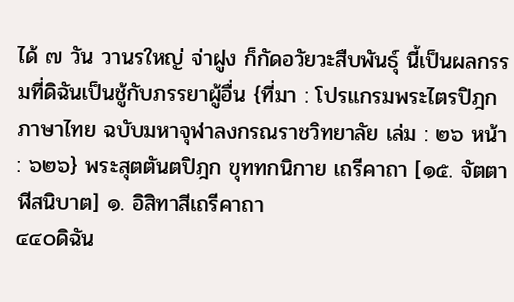ได้ ๗ วัน วานรใหญ่ จ่าฝูง ก็กัดอวัยวะสืบพันธุ์ นี้เป็นผลกรรมที่ดิฉันเป็นชู้กับภรรยาผู้อื่น {ที่มา : โปรแกรมพระไตรปิฎกภาษาไทย ฉบับมหาจุฬาลงกรณราชวิทยาลัย เล่ม : ๒๖ หน้า : ๖๒๖} พระสุตตันตปิฎก ขุททกนิกาย เถรีคาถา [๑๕. จัตตาฬีสนิบาต] ๑. อิสิทาสีเถรีคาถา
๔๔๐ดิฉัน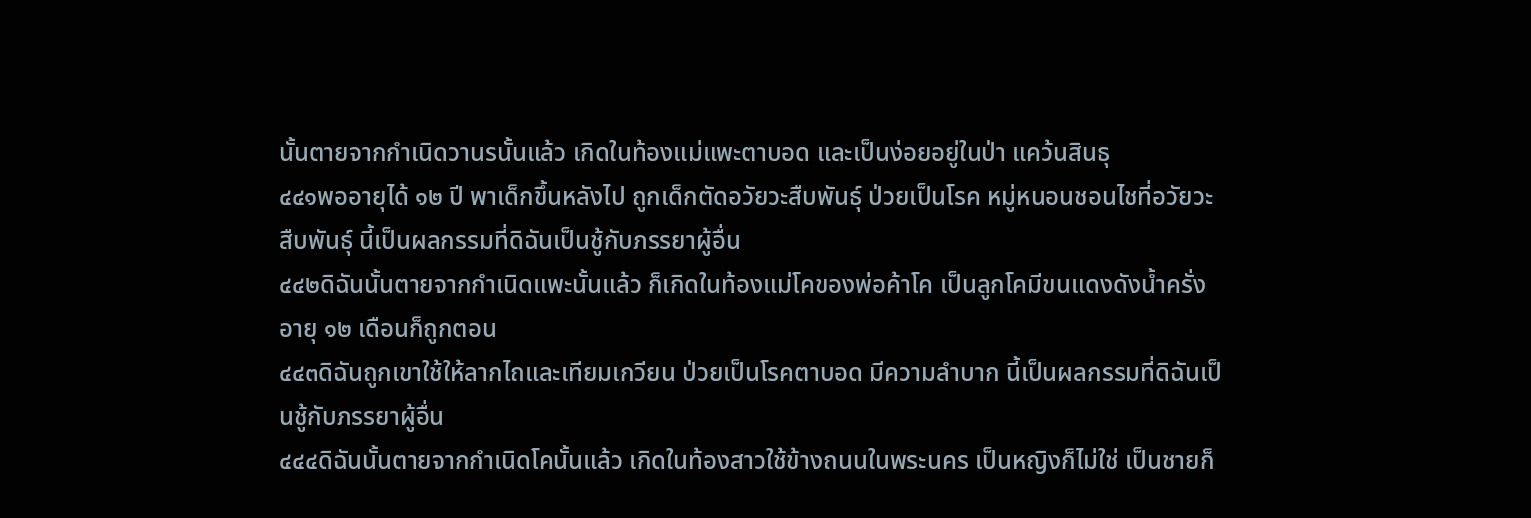นั้นตายจากกำเนิดวานรนั้นแล้ว เกิดในท้องแม่แพะตาบอด และเป็นง่อยอยู่ในป่า แคว้นสินธุ
๔๔๑พออายุได้ ๑๒ ปี พาเด็กขึ้นหลังไป ถูกเด็กตัดอวัยวะสืบพันธุ์ ป่วยเป็นโรค หมู่หนอนชอนไชที่อวัยวะสืบพันธุ์ นี้เป็นผลกรรมที่ดิฉันเป็นชู้กับภรรยาผู้อื่น
๔๔๒ดิฉันนั้นตายจากกำเนิดแพะนั้นแล้ว ก็เกิดในท้องแม่โคของพ่อค้าโค เป็นลูกโคมีขนแดงดังน้ำครั่ง อายุ ๑๒ เดือนก็ถูกตอน
๔๔๓ดิฉันถูกเขาใช้ให้ลากไถและเทียมเกวียน ป่วยเป็นโรคตาบอด มีความลำบาก นี้เป็นผลกรรมที่ดิฉันเป็นชู้กับภรรยาผู้อื่น
๔๔๔ดิฉันนั้นตายจากกำเนิดโคนั้นแล้ว เกิดในท้องสาวใช้ข้างถนนในพระนคร เป็นหญิงก็ไม่ใช่ เป็นชายก็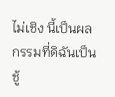ไม่เชิง นี้เป็นผลกรรมที่ดิฉันเป็นชู้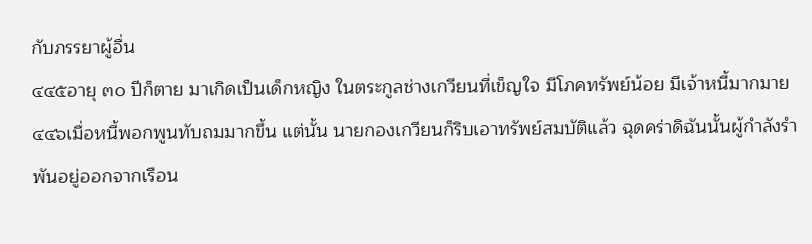กับภรรยาผู้อื่น
๔๔๕อายุ ๓๐ ปีก็ตาย มาเกิดเป็นเด็กหญิง ในตระกูลช่างเกวียนที่เข็ญใจ มีโภคทรัพย์น้อย มีเจ้าหนี้มากมาย
๔๔๖เมื่อหนี้พอกพูนทับถมมากขึ้น แต่นั้น นายกองเกวียนก็ริบเอาทรัพย์สมบัติแล้ว ฉุดคร่าดิฉันนั้นผู้กำลังรำพันอยู่ออกจากเรือน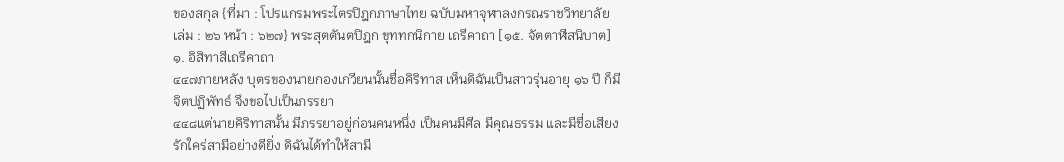ของสกุล {ที่มา : โปรแกรมพระไตรปิฎกภาษาไทย ฉบับมหาจุฬาลงกรณราชวิทยาลัย เล่ม : ๒๖ หน้า : ๖๒๗} พระสุตตันตปิฎก ขุททกนิกาย เถรีคาถา [๑๕. จัตตาฬีสนิบาต] ๑. อิสิทาสีเถรีคาถา
๔๔๗ภายหลัง บุตรของนายกองเกวียนนั้นชื่อคิริทาส เห็นดิฉันเป็นสาวรุ่นอายุ ๑๖ ปี ก็มีจิตปฏิพัทธ์ จึงขอไปเป็นภรรยา
๔๔๘แต่นายคิริทาสนั้น มีภรรยาอยู่ก่อนคนหนึ่ง เป็นคนมีศีล มีคุณธรรม และมีชื่อเสียง รักใคร่สามีอย่างดียิ่ง ดิฉันได้ทำให้สามี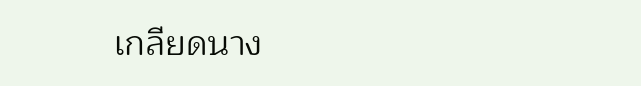เกลียดนาง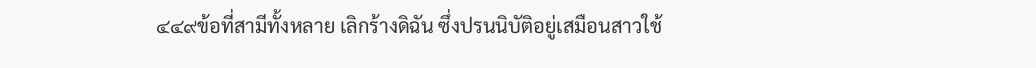๔๔๙ข้อที่สามีทั้งหลาย เลิกร้างดิฉัน ซึ่งปรนนิบัติอยู่เสมือนสาวใช้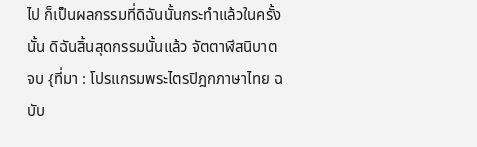ไป ก็เป็นผลกรรมที่ดิฉันนั้นกระทำแล้วในครั้งนั้น ดิฉันสิ้นสุดกรรมนั้นแล้ว จัตตาฬีสนิบาต จบ {ที่มา : โปรแกรมพระไตรปิฎกภาษาไทย ฉบับ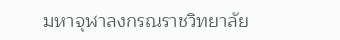มหาจุฬาลงกรณราชวิทยาลัย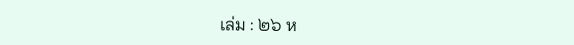เล่ม : ๒๖ ห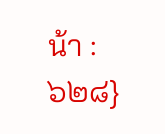น้า : ๖๒๘}